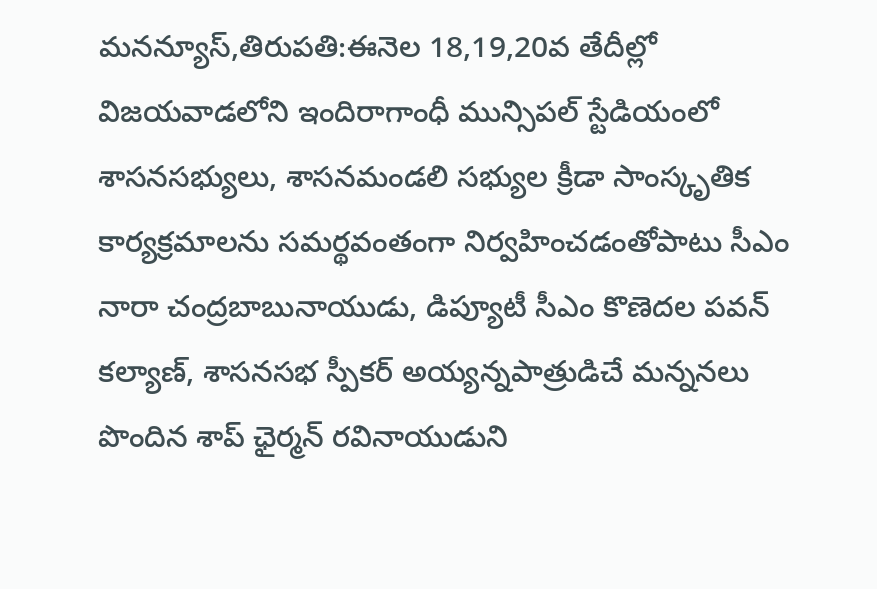మనన్యూస్,తిరుపతి:ఈనెల 18,19,20వ తేదీల్లో విజయవాడలోని ఇందిరాగాంధీ మున్సిపల్ స్టేడియంలో శాసనసభ్యులు, శాసనమండలి సభ్యుల క్రీడా సాంస్కృతిక కార్యక్రమాలను సమర్థవంతంగా నిర్వహించడంతోపాటు సీఎం నారా చంద్రబాబునాయుడు, డిప్యూటీ సీఎం కొణెదల పవన్ కల్యాణ్, శాసనసభ స్పీకర్ అయ్యన్నపాత్రుడిచే మన్ననలు పొందిన శాప్ ఛైర్మన్ రవినాయుడుని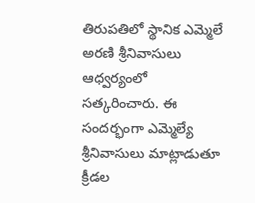తిరుపతిలో స్థానిక ఎమ్మెలే అరణి శ్రీనివాసులు ఆధ్వర్యంలో సత్కరించారు. ఈ సంద‌ర్భంగా ఎమ్మెల్యే శ్రీనివాసులు మాట్లాడుతూ క్రీడల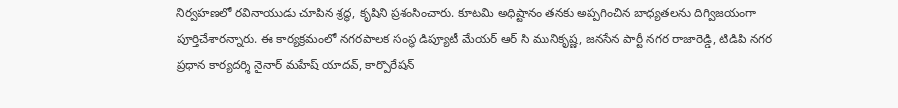నిర్వహణలో రవినాయుడు చూపిన శ్రద్ధ, కృషిని ప్రశంసించారు. కూటమి అధిష్టానం తనకు అప్పగించిన బాధ్యతలను దిగ్విజయంగా పూర్తిచేశారన్నారు. ఈ కార్యక్రమంలో నగరపాలక సంస్థ డిప్యూటీ మేయర్ ఆర్ సి మునికృష్ణ, జనసేన పార్టీ నగర రాజారెడ్డి, టిడిపి నగర ప్రధాన కార్యదర్శి నైనార్ మహేష్ యాదవ్, కార్పొరేషన్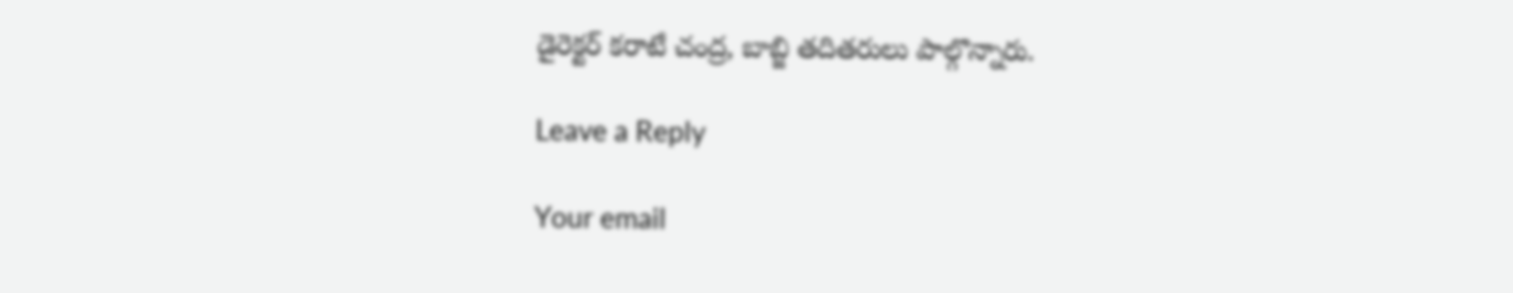డైరెక్టర్ కరాటే చంద్ర, బాబ్జి తదితరులు పాల్గొన్నారు.

Leave a Reply

Your email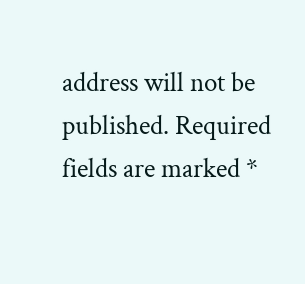address will not be published. Required fields are marked *